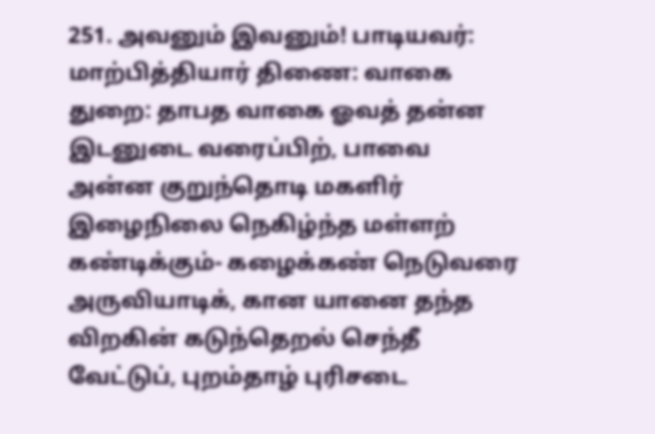251. அவனும் இவனும்! பாடியவர்: மாற்பித்தியார் திணை: வாகை துறை: தாபத வாகை ஓவத் தன்ன இடனுடை வரைப்பிற், பாவை அன்ன குறுந்தொடி மகளிர் இழைநிலை நெகிழ்ந்த மள்ளற் கண்டிக்கும்- கழைக்கண் நெடுவரை அருவியாடிக், கான யானை தந்த விறகின் கடுந்தெறல் செந்தீ வேட்டுப், புறம்தாழ் புரிசடை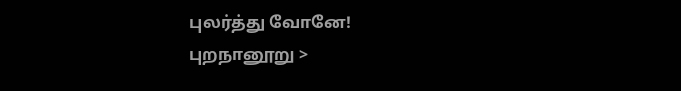புலர்த்து வோனே!
புறநானூறு >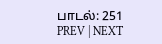பாடல்: 251
PREV | NEXT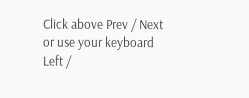Click above Prev / Next or use your keyboard Left /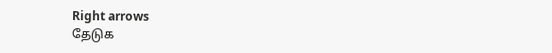Right arrows
தேடுக